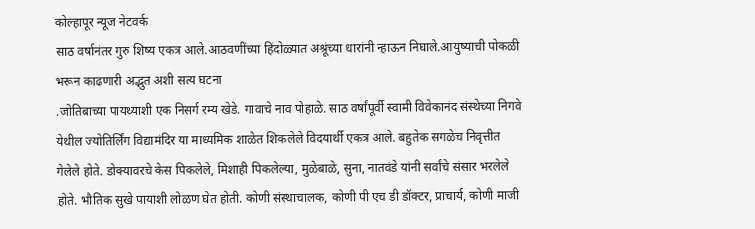कोल्हापूर न्यूज नेटवर्क
साठ वर्षानंतर गुरु शिष्य एकत्र आले.आठवणींच्या हिंदोळ्यात अश्रूंच्या धारांनी न्हाऊन निघाले.आयुष्याची पोकळी भरून काढणारी अद्भुत अशी सत्य घटना
.जोतिबाच्या पायथ्याशी एक निसर्ग रम्य खेडे. गावाचे नाव पोहाळे. साठ वर्षांपूर्वी स्वामी विवेकानंद संस्थेच्या निगवे येथील ज्योतिर्लिंग विद्यामंदिर या माध्यमिक शाळेत शिकलेले विदयार्थी एकत्र आले. बहुतेक सगळेच निवृत्तीत गेलेले होते. डोक्यावरचे केस पिकलेले, मिशाही पिकलेल्या, मुळेबाळे, सुना, नातवंडे यांनी सर्वांचे संसार भरलेले होते. भौतिक सुखे पायाशी लोळण घेत होती. कोणी संस्थाचालक, कोणी पी एच डी डॉक्टर, प्राचार्य, कोणी माजी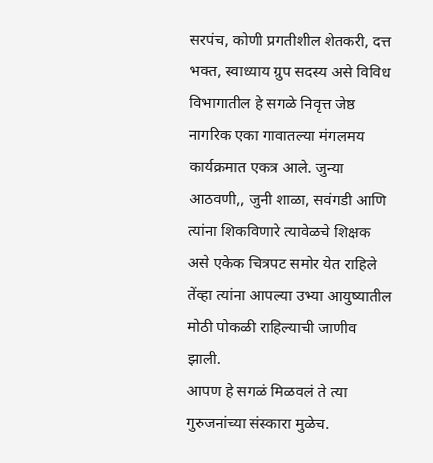सरपंच, कोणी प्रगतीशील शेतकरी, दत्त भक्त, स्वाध्याय ग्रुप सदस्य असे विविध विभागातील हे सगळे निवृत्त जेष्ठ नागरिक एका गावातल्या मंगलमय कार्यक्रमात एकत्र आले. जुन्या आठवणी,, जुनी शाळा, सवंगडी आणि त्यांना शिकविणारे त्यावेळचे शिक्षक असे एकेक चित्रपट समोर येत राहिले तेंव्हा त्यांना आपल्या उभ्या आयुष्यातील मोठी पोकळी राहिल्याची जाणीव झाली.
आपण हे सगळं मिळवलं ते त्या गुरुजनांच्या संस्कारा मुळेच.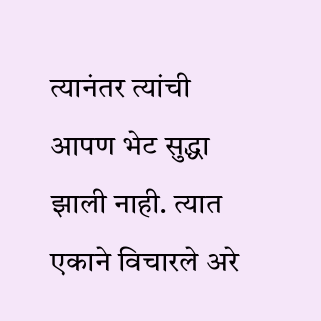त्यानंतर त्यांची आपण भेट सुद्धा झाली नाही. त्यात एकाने विचारले अरे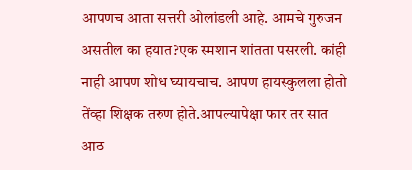आपणच आता सत्तरी ओलांडली आहे. आमचे गुरुजन असतील का हयात?एक स्मशान शांतता पसरली. कांही नाही आपण शोध घ्यायचाच. आपण हायस्कुलला होतो तेंव्हा शिक्षक तरुण होते.आपल्यापेक्षा फार तर सात आठ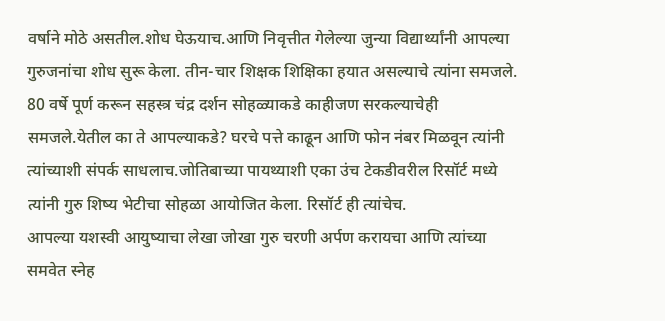वर्षाने मोठे असतील.शोध घेऊयाच.आणि निवृत्तीत गेलेल्या जुन्या विद्यार्थ्यांनी आपल्या गुरुजनांचा शोध सुरू केला. तीन-चार शिक्षक शिक्षिका हयात असल्याचे त्यांना समजले. 80 वर्षे पूर्ण करून सहस्त्र चंद्र दर्शन सोहळ्याकडे काहीजण सरकल्याचेही समजले.येतील का ते आपल्याकडे? घरचे पत्ते काढून आणि फोन नंबर मिळवून त्यांनी त्यांच्याशी संपर्क साधलाच.जोतिबाच्या पायथ्याशी एका उंच टेकडीवरील रिसॉर्ट मध्ये त्यांनी गुरु शिष्य भेटीचा सोहळा आयोजित केला. रिसॉर्ट ही त्यांचेच.
आपल्या यशस्वी आयुष्याचा लेखा जोखा गुरु चरणी अर्पण करायचा आणि त्यांच्या समवेत स्नेह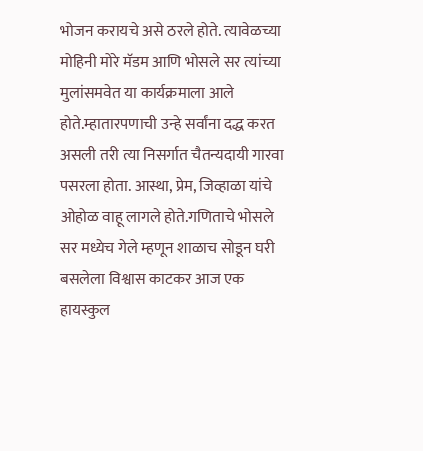भोजन करायचे असे ठरले होते. त्यावेळच्या मोहिनी मोरे मॅडम आणि भोसले सर त्यांच्या मुलांसमवेत या कार्यक्रमाला आले होते.म्हातारपणाची उन्हे सर्वांना दद्ध करत असली तरी त्या निसर्गात चैतन्यदायी गारवा पसरला होता. आस्था, प्रेम, जिव्हाळा यांचे ओहोळ वाहू लागले होते.गणिताचे भोसले सर मध्येच गेले म्हणून शाळाच सोडून घरी बसलेला विश्वास काटकर आज एक हायस्कुल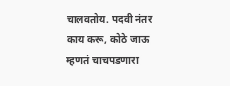चालवतोय. पदवी नंतर काय करू, कोठे जाऊ म्हणतं चाचपडणारा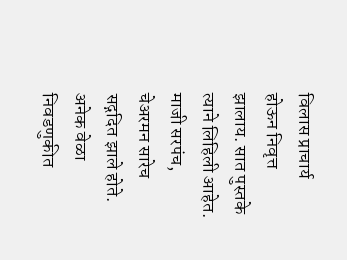विलास प्राचार्य होऊन निवृत्त झालाय. सात पुस्तके त्याने लिहिली आहेत. माजी सरपंच, चेअरमन सारेच सद्गदित झाले होते. अनेक वेळा निवडणुकीत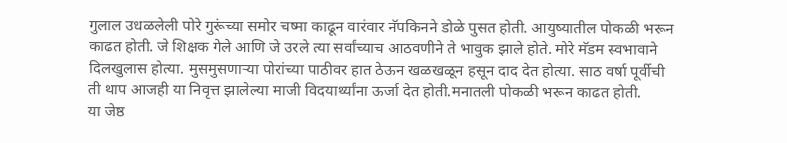गुलाल उधळलेली पोरे गुरूंच्या समोर चष्मा काढून वारंवार नॅपकिनने डोळे पुसत होती. आयुष्यातील पोकळी भरून काढत होती. जे शिक्षक गेले आणि जे उरले त्या सर्वांच्याच आठवणीने ते भावुक झाले होते. मोरे मॅडम स्वभावाने दिलखुलास होत्या. मुसमुसणाऱ्या पोरांच्या पाठीवर हात ठेऊन खळखळून हसून दाद देत होत्या. साठ वर्षा पूर्वीची ती थाप आजही या निवृत्त झालेल्या माजी विदयार्थ्यांना ऊर्जा देत होती.मनातली पोकळी भरून काढत होती.
या जेष्ठ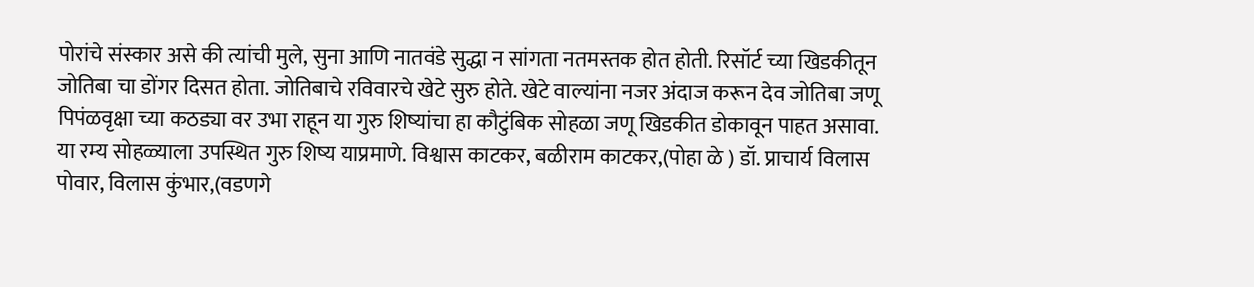पोरांचे संस्कार असे की त्यांची मुले, सुना आणि नातवंडे सुद्धा न सांगता नतमस्तक होत होती. रिसॉर्ट च्या खिडकीतून जोतिबा चा डोंगर दिसत होता. जोतिबाचे रविवारचे खेटे सुरु होते. खेटे वाल्यांना नजर अंदाज करून देव जोतिबा जणू पिपंळवृक्षा च्या कठड्या वर उभा राहून या गुरु शिष्यांचा हा कौटुंबिक सोहळा जणू खिडकीत डोकावून पाहत असावा.
या रम्य सोहळ्याला उपस्थित गुरु शिष्य याप्रमाणे. विश्वास काटकर, बळीराम काटकर,(पोहा ळे ) डॉ. प्राचार्य विलास पोवार, विलास कुंभार,(वडणगे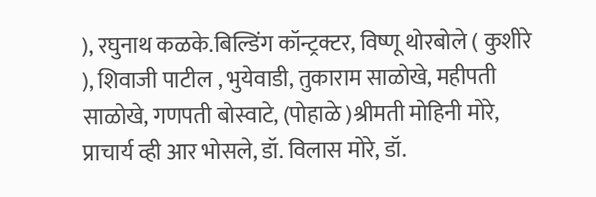), रघुनाथ कळके.बिल्डिंग कॉन्ट्रक्टर, विष्णू थोरबोले ( कुशीरे ), शिवाजी पाटील , भुयेवाडी, तुकाराम साळोखे, महीपती साळोखे, गणपती बोस्वाटे, (पोहाळे )श्रीमती मोहिनी मोरे, प्राचार्य व्ही आर भोसले, डॉ. विलास मोरे, डॉ.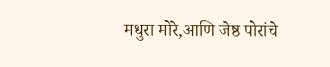मधुरा मोरे,आणि जेष्ठ पोरांचे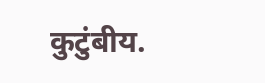कुटुंबीय.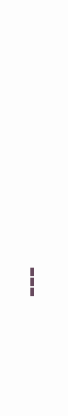---